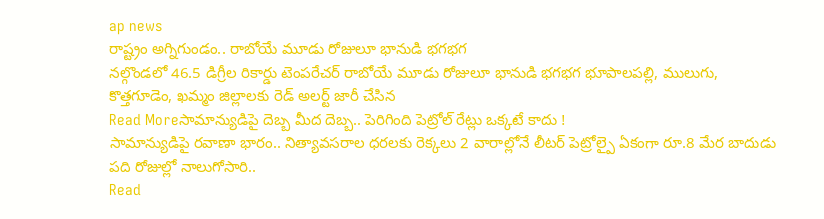ap news
రాష్ట్రం అగ్నిగుండం.. రాబోయే మూడు రోజులూ భానుడి భగభగ
నల్గొండలో 46.5 డిగ్రీల రికార్డు టెంపరేచర్ రాబోయే మూడు రోజులూ భానుడి భగభగ భూపాలపల్లి, ములుగు, కొత్తగూడెం, ఖమ్మం జిల్లాలకు రెడ్ అలర్ట్ జారీ చేసిన
Read Moreసామాన్యుడిపై దెబ్బ మీద దెబ్బ.. పెరిగింది పెట్రోల్ రేట్లు ఒక్కటే కాదు !
సామాన్యుడిపై రవాణా భారం.. నిత్యావసరాల ధరలకు రెక్కలు 2 వారాల్లోనే లీటర్ పెట్రోల్పై ఏకంగా రూ.8 మేర బాదుడు పది రోజుల్లో నాలుగోసారి..
Read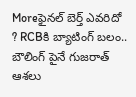Moreఫైనల్ బెర్త్ ఎవరిదో ? RCBకి బ్యాటింగ్ బలం.. బౌలింగ్ పైనే గుజరాత్ ఆశలు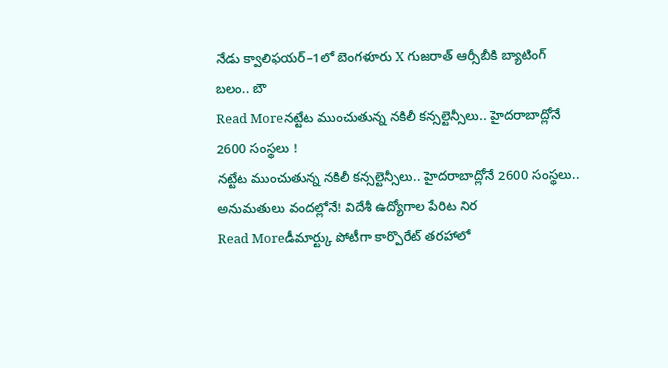నేడు క్వాలిఫయర్–1లో బెంగళూరు X గుజరాత్ ఆర్సీబీకి బ్యాటింగ్ బలం.. బౌ
Read Moreనట్టేట ముంచుతున్న నకిలీ కన్సల్టెన్సీలు.. హైదరాబాద్లోనే 2600 సంస్థలు !
నట్టేట ముంచుతున్న నకిలీ కన్సల్టెన్సీలు.. హైదరాబాద్లోనే 2600 సంస్థలు.. అనుమతులు వందల్లోనే! విదేశీ ఉద్యోగాల పేరిట నిర
Read Moreడీమార్ట్కు పోటీగా కార్పొరేట్ తరహాలో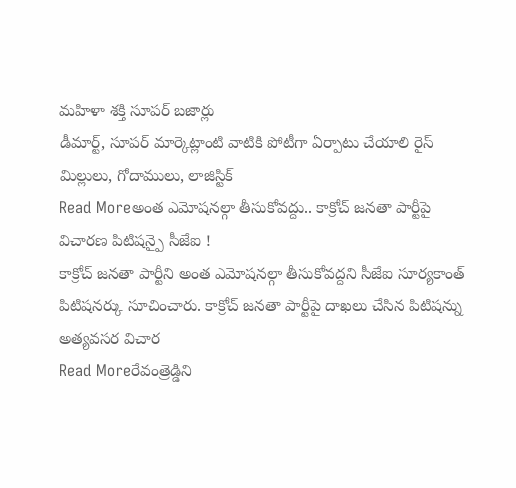మహిళా శక్తి సూపర్ బజార్లు
డీమార్ట్, సూపర్ మార్కెట్లాంటి వాటికి పోటీగా ఏర్పాటు చేయాలి రైస్ మిల్లులు, గోదాములు, లాజిస్టిక్
Read Moreఅంత ఎమోషనల్గా తీసుకోవద్దు.. కాక్రోచ్ జనతా పార్టీపై విచారణ పిటిషన్పై సీజేఐ !
కాక్రోచ్ జనతా పార్టీని అంత ఎమోషనల్గా తీసుకోవద్దని సీజేఐ సూర్యకాంత్ పిటిషనర్కు సూచించారు. కాక్రోచ్ జనతా పార్టీపై దాఖలు చేసిన పిటిషన్ను అత్యవసర విచార
Read Moreరేవంత్రెడ్డిని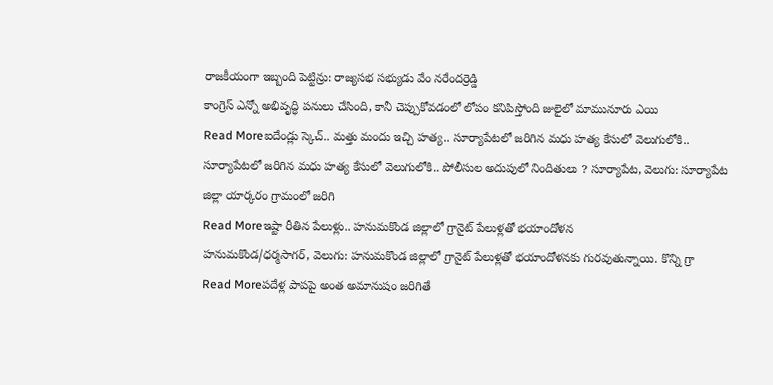రాజకీయంగా ఇబ్బంది పెట్టిన్రు: రాజ్యసభ సభ్యుడు వేం నరేందర్రెడ్డి
కాంగ్రెస్ ఎన్నో అభివృద్ధి పనులు చేసింది, కానీ చెప్పుకోవడంలో లోపం కనిపిస్తోంది జులైలో మామునూరు ఎయి
Read Moreఐదేండ్లు స్కెచ్.. మత్తు మందు ఇచ్చి హత్య.. సూర్యాపేటలో జరిగిన మధు హత్య కేసులో వెలుగులోకి..
సూర్యాపేటలో జరిగిన మధు హత్య కేసులో వెలుగులోకి.. పోలీసుల అదుపులో నిందితులు ? సూర్యాపేట, వెలుగు: సూర్యాపేట జిల్లా యార్కరం గ్రామంలో జరిగి
Read Moreఇష్టా రీతిన పేలుళ్లు.. హనుమకొండ జిల్లాలో గ్రానైట్ పేలుళ్లతో భయాందోళన
హనుమకొండ/ధర్మసాగర్, వెలుగు: హనుమకొండ జిల్లాలో గ్రానైట్ పేలుళ్లతో భయాందోళనకు గురవుతున్నాయి. కొన్ని గ్రా
Read Moreపదేళ్ల పాపపై అంత అమానుషం జరిగితే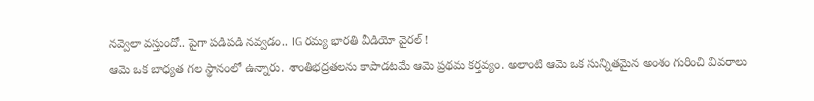నవ్వెలా వస్తుందో.. పైగా పడిపడి నవ్వడం.. IG రమ్య భారతి వీడియో వైరల్ !
ఆమె ఒక బాధ్యత గల స్థానంలో ఉన్నారు. శాంతిభద్రతలను కాపాడటమే ఆమె ప్రథమ కర్తవ్యం. అలాంటి ఆమె ఒక సున్నితమైన అంశం గురించి వివరాలు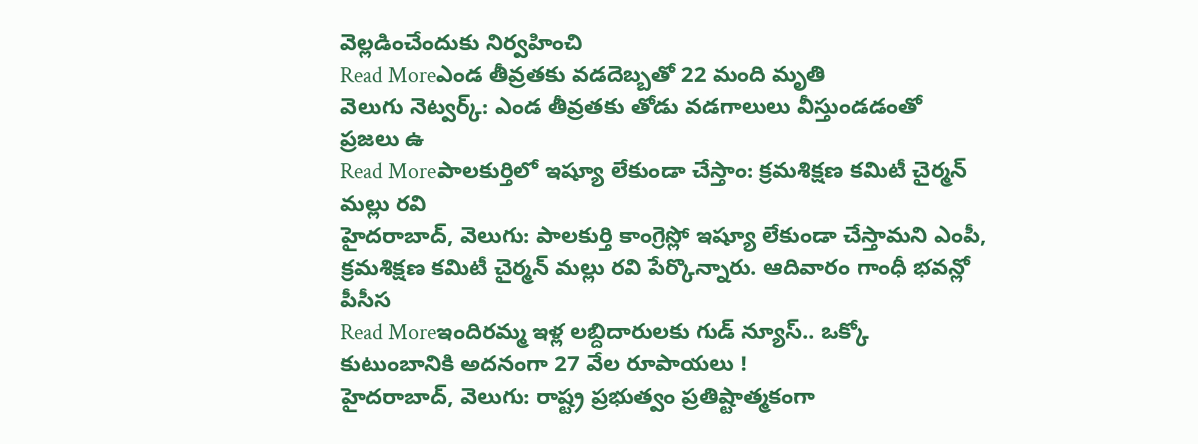వెల్లడించేందుకు నిర్వహించి
Read Moreఎండ తీవ్రతకు వడదెబ్బతో 22 మంది మృతి
వెలుగు నెట్వర్క్: ఎండ తీవ్రతకు తోడు వడగాలులు వీస్తుండడంతో ప్రజలు ఉ
Read Moreపాలకుర్తిలో ఇష్యూ లేకుండా చేస్తాం: క్రమశిక్షణ కమిటీ చైర్మన్ మల్లు రవి
హైదరాబాద్, వెలుగు: పాలకుర్తి కాంగ్రెస్లో ఇష్యూ లేకుండా చేస్తామని ఎంపీ, క్రమశిక్షణ కమిటీ చైర్మన్ మల్లు రవి పేర్కొన్నారు. ఆదివారం గాంధీ భవన్లో పీసీస
Read Moreఇందిరమ్మ ఇళ్ల లబ్దిదారులకు గుడ్ న్యూస్.. ఒక్కో కుటుంబానికి అదనంగా 27 వేల రూపాయలు !
హైదరాబాద్, వెలుగు: రాష్ట్ర ప్రభుత్వం ప్రతిష్టాత్మకంగా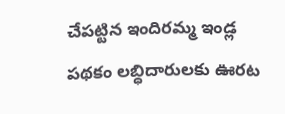చేపట్టిన ఇందిరమ్మ ఇండ్ల పథకం లబ్ధిదారులకు ఊరట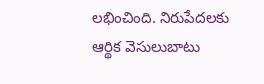లభించింది. నిరుపేదలకు ఆర్థిక వెసులుబాటు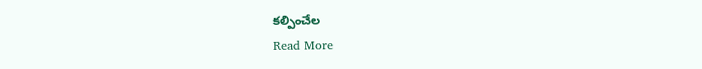కల్పించేల
Read More